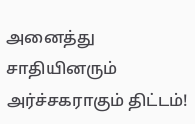அனைத்து சாதியினரும் அர்ச்சகராகும் திட்டம்!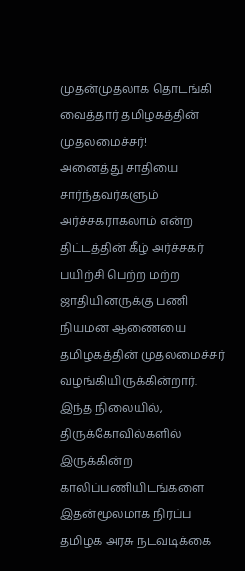முதன்முதலாக தொடங்கி வைத்தார் தமிழகத்தின் முதலமைச்சர்!
அனைத்து சாதியை சார்ந்தவர்களும் அர்ச்சகராகலாம் என்ற திட்டத்தின் கீழ் அர்ச்சகர் பயிற்சி பெற்ற மற்ற ஜாதியினருக்கு பணி நியமன ஆணையை தமிழகத்தின் முதலமைச்சர் வழங்கியிருக்கின்றார். இந்த நிலையில், திருக்கோவில்களில் இருக்கின்ற காலிப்பணியிடங்களை இதன்மூலமாக நிரப்ப தமிழக அரசு நடவடிக்கை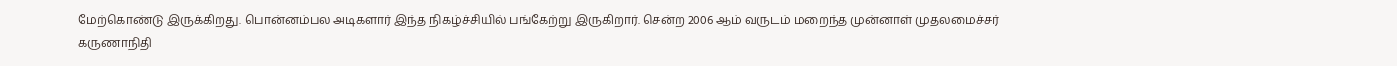மேற்கொண்டு இருக்கிறது. பொன்னம்பல அடிகளார் இந்த நிகழ்ச்சியில் பங்கேற்று இருகிறார். சென்ற 2006 ஆம் வருடம் மறைந்த முன்னாள் முதலமைச்சர் கருணாநிதி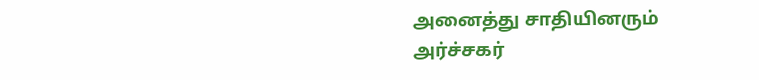அனைத்து சாதியினரும் அர்ச்சகர்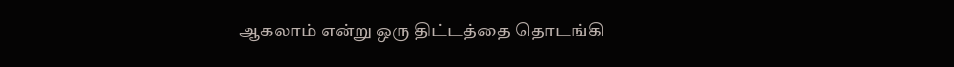ஆகலாம் என்று ஒரு திட்டத்தை தொடங்கி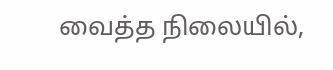வைத்த நிலையில்,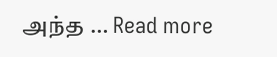அந்த … Read more